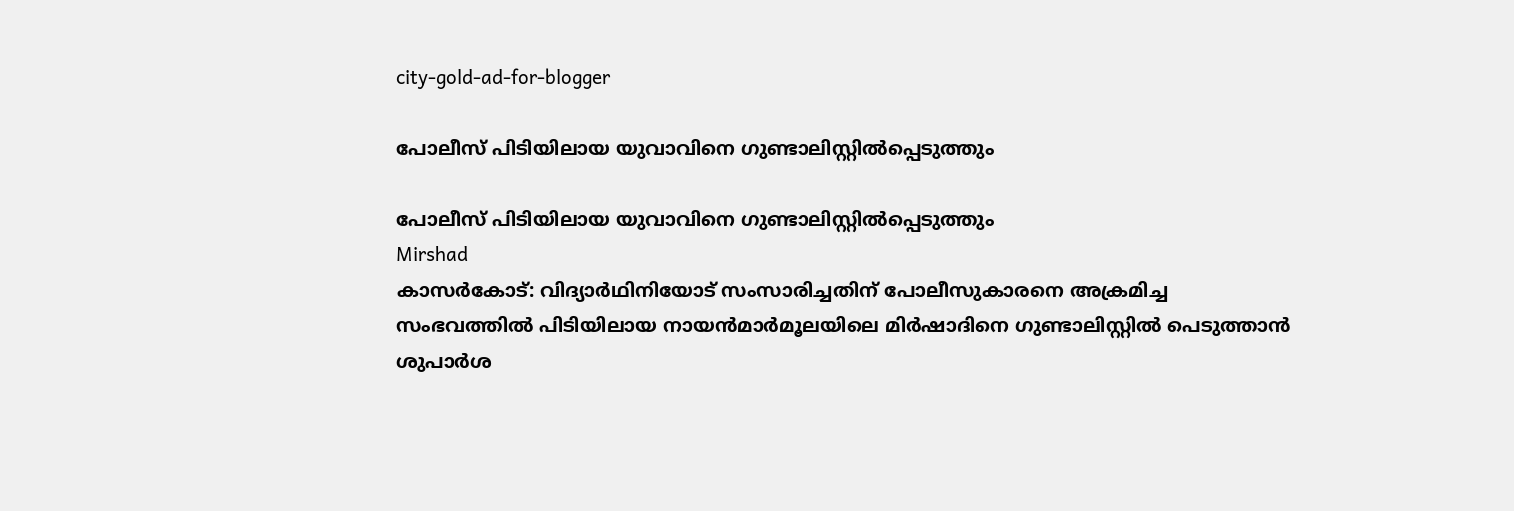city-gold-ad-for-blogger

പോലീസ് പിടിയിലായ യുവാവിനെ ഗുണ്ടാലിസ്റ്റില്‍പ്പെടുത്തും

പോലീസ് പിടിയിലായ യുവാവിനെ ഗുണ്ടാലിസ്റ്റില്‍പ്പെടുത്തും
Mirshad
കാസര്‍കോട്: വിദ്യാര്‍ഥിനിയോട് സംസാരിച്ചതിന് പോലീസുകാരനെ അക്രമിച്ച സംഭവത്തില്‍ പിടിയിലായ നായന്‍മാര്‍മൂലയിലെ മിര്‍ഷാദിനെ ഗുണ്ടാലിസ്റ്റില്‍ പെടുത്താന്‍ ശുപാര്‍ശ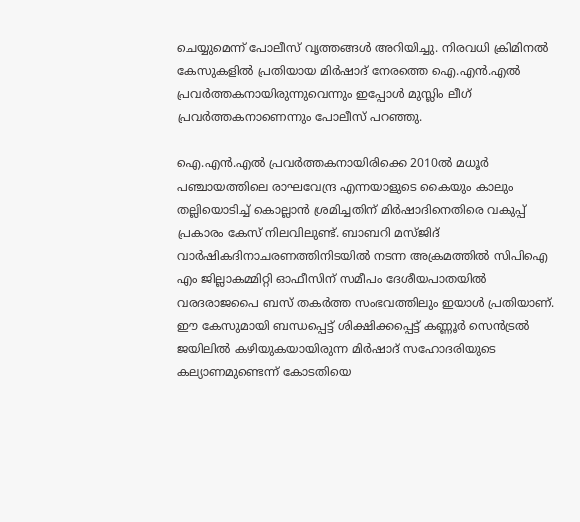ചെയ്യുമെന്ന് പോലീസ് വൃത്തങ്ങള്‍ അറിയിച്ചു. നിരവധി ക്രിമിനല്‍ കേസുകളില്‍ പ്രതിയായ മിര്‍ഷാദ് നേരത്തെ ഐ.എന്‍.എല്‍ പ്രവര്‍ത്തകനായിരുന്നുവെന്നും ഇപ്പോള്‍ മുസ്ലിം ലീഗ് പ്രവര്‍ത്തകനാണെന്നും പോലീസ് പറഞ്ഞു.

ഐ.എന്‍.എല്‍ പ്രവര്‍ത്തകനായിരിക്കെ 2010ല്‍ മധൂര്‍ പഞ്ചായത്തിലെ രാഘവേന്ദ്ര എന്നയാളുടെ കൈയും കാലും തല്ലിയൊടിച്ച് കൊല്ലാന്‍ ശ്രമിച്ചതിന് മിര്‍ഷാദിനെതിരെ വകുപ്പ് പ്രകാരം കേസ് നിലവിലുണ്ട്. ബാബറി മസ്ജിദ് വാര്‍ഷികദിനാചരണത്തിനിടയില്‍ നടന്ന അക്രമത്തില്‍ സിപിഐ എം ജില്ലാകമ്മിറ്റി ഓഫീസിന് സമീപം ദേശീയപാതയില്‍ വരദരാജപൈ ബസ് തകര്‍ത്ത സംഭവത്തിലും ഇയാള്‍ പ്രതിയാണ്. ഈ കേസുമായി ബന്ധപ്പെട്ട് ശിക്ഷിക്കപ്പെട്ട് കണ്ണൂര്‍ സെന്‍ട്രല്‍ ജയിലില്‍ കഴിയുകയായിരുന്ന മിര്‍ഷാദ് സഹോദരിയുടെ കല്യാണമുണ്ടെന്ന് കോടതിയെ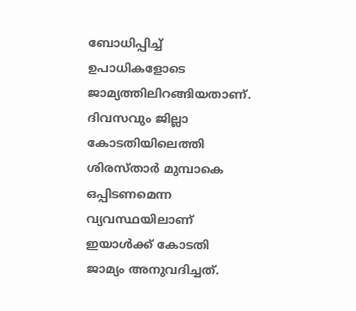ബോധിപ്പിച്ച് ഉപാധികളോടെ ജാമ്യത്തിലിറങ്ങിയതാണ്. ദിവസവും ജില്ലാ കോടതിയിലെത്തി ശിരസ്താര്‍ മുമ്പാകെ ഒപ്പിടണമെന്ന വ്യവസ്ഥയിലാണ് ഇയാള്‍ക്ക് കോടതി ജാമ്യം അനുവദിച്ചത്.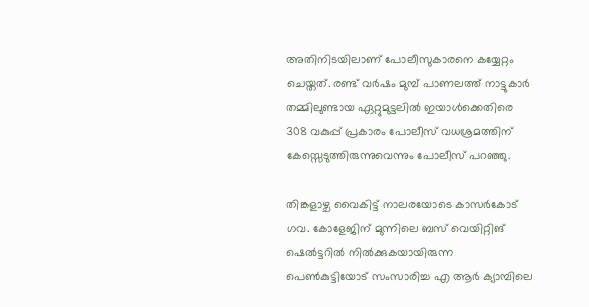അതിനിടയിലാണ് പോലീസുകാരനെ കയ്യേറ്റം ചെയ്തത്. രണ്ട് വര്‍ഷം മുമ്പ് പാണലത്ത് നാട്ടുകാര്‍ തമ്മിലുണ്ടായ ഏറ്റുമുട്ടലില്‍ ഇയാള്‍ക്കെതിരെ 308 വകുപ്പ് പ്രകാരം പോലീസ് വധശ്രമത്തിന് കേസ്സെടുത്തിരുന്നുവെന്നും പോലീസ് പറഞ്ഞു.

തിങ്കളാഴ്ച വൈകിട്ട് നാലരയോടെ കാസര്‍കോട് ഗവ. കോളേജിന് മുന്നിലെ ബസ് വെയിറ്റിങ് ഷെല്‍ട്ടറില്‍ നില്‍ക്കുകയായിരുന്ന പെണ്‍കുട്ടിയോട് സംസാരിച്ച എ ആര്‍ ക്യാമ്പിലെ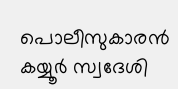പൊലീസുകാരന്‍ കയ്യൂര്‍ സ്വദേശി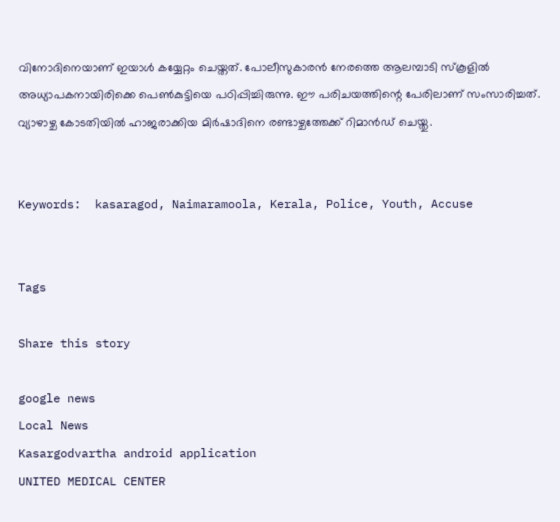വിനോദിനെയാണ് ഇയാള്‍ കയ്യേറ്റം ചെയ്തത്. പോലീസുകാരന്‍ നേരത്തെ ആലമ്പാടി സ്‌കൂളില്‍ അധ്യാപകനായിരിക്കെ പെണ്‍കുട്ടിയെ പഠിപ്പിച്ചിരുന്നു. ഈ പരിചയത്തിന്റെ പേരിലാണ് സംസാരിച്ചത്.
വ്യാഴാഴ്ച കോടതിയില്‍ ഹാജരാക്കിയ മിര്‍ഷാദിനെ രണ്ടാഴ്ചത്തേക്ക് റിമാന്‍ഡ് ചെയ്തു.


Keywords:  kasaragod, Naimaramoola, Kerala, Police, Youth, Accuse


Tags

Share this story

google news
Local News
Kasargodvartha android application
UNITED MEDICAL CENTER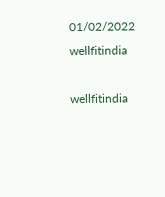01/02/2022
wellfitindia

wellfitindia